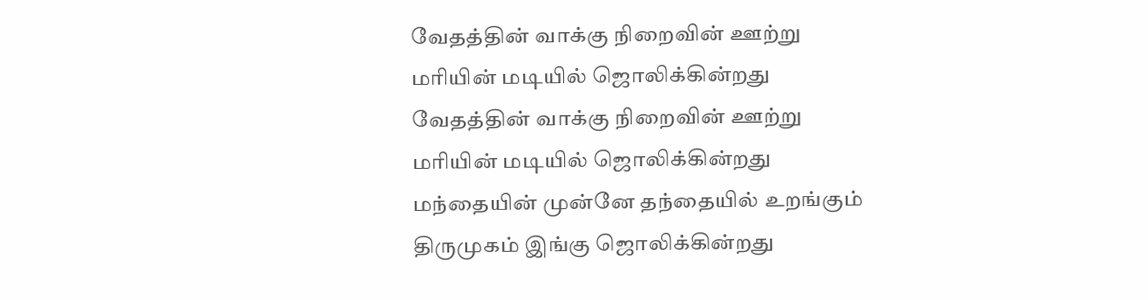வேதத்தின் வாக்கு நிறைவின் ஊற்று
மரியின் மடியில் ஜொலிக்கின்றது
வேதத்தின் வாக்கு நிறைவின் ஊற்று
மரியின் மடியில் ஜொலிக்கின்றது
மந்தையின் முன்னே தந்தையில் உறங்கும்
திருமுகம் இங்கு ஜொலிக்கின்றது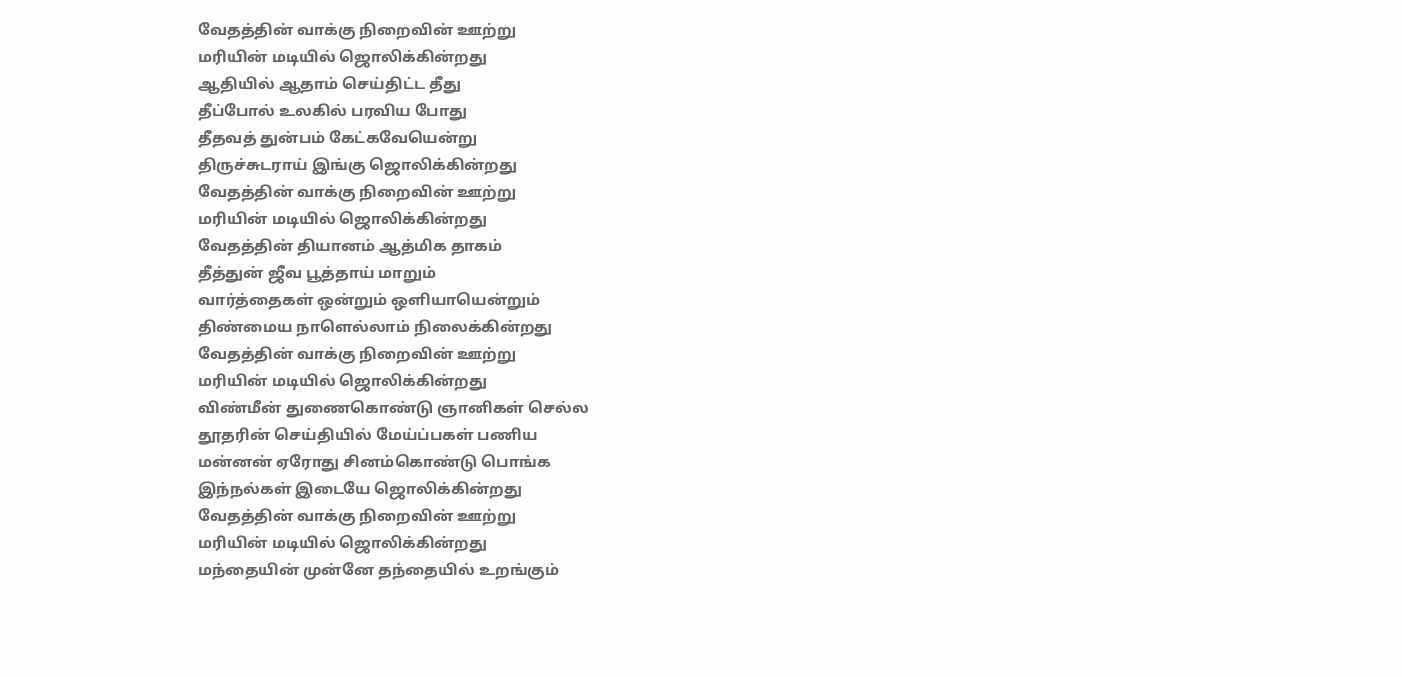வேதத்தின் வாக்கு நிறைவின் ஊற்று
மரியின் மடியில் ஜொலிக்கின்றது
ஆதியில் ஆதாம் செய்திட்ட தீது
தீப்போல் உலகில் பரவிய போது
தீதவத் துன்பம் கேட்கவேயென்று
திருச்சுடராய் இங்கு ஜொலிக்கின்றது
வேதத்தின் வாக்கு நிறைவின் ஊற்று
மரியின் மடியில் ஜொலிக்கின்றது
வேதத்தின் தியானம் ஆத்மிக தாகம்
தீத்துன் ஜீவ பூத்தாய் மாறும்
வார்த்தைகள் ஒன்றும் ஒளியாயென்றும்
திண்மைய நாளெல்லாம் நிலைக்கின்றது
வேதத்தின் வாக்கு நிறைவின் ஊற்று
மரியின் மடியில் ஜொலிக்கின்றது
விண்மீன் துணைகொண்டு ஞானிகள் செல்ல
தூதரின் செய்தியில் மேய்ப்பகள் பணிய
மன்னன் ஏரோது சினம்கொண்டு பொங்க
இந்நல்கள் இடையே ஜொலிக்கின்றது
வேதத்தின் வாக்கு நிறைவின் ஊற்று
மரியின் மடியில் ஜொலிக்கின்றது
மந்தையின் முன்னே தந்தையில் உறங்கும்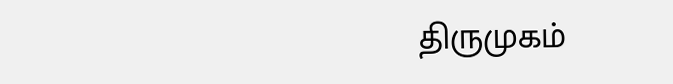திருமுகம்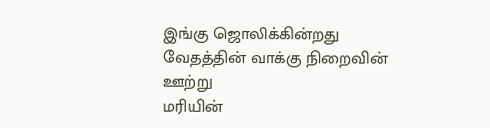இங்கு ஜொலிக்கின்றது
வேதத்தின் வாக்கு நிறைவின் ஊற்று
மரியின்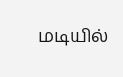மடியில்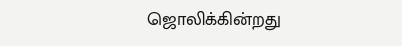ஜொலிக்கின்றது